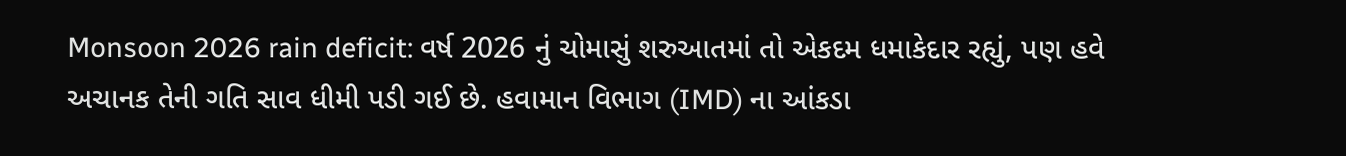Monsoon 2026 rain deficit: વર્ષ 2026 નું ચોમાસું શરુઆતમાં તો એકદમ ધમાકેદાર રહ્યું, પણ હવે અચાનક તેની ગતિ સાવ ધીમી પડી ગઈ છે. હવામાન વિભાગ (IMD) ના આંકડા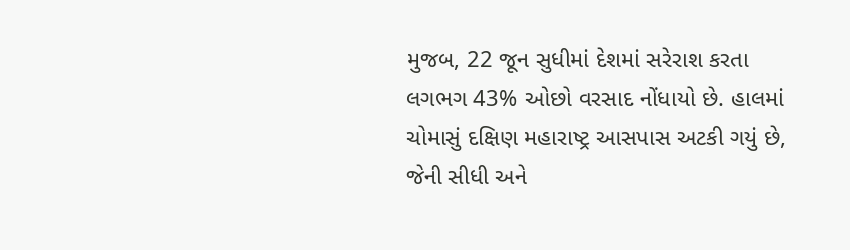મુજબ, 22 જૂન સુધીમાં દેશમાં સરેરાશ કરતા લગભગ 43% ઓછો વરસાદ નોંધાયો છે. હાલમાં ચોમાસું દક્ષિણ મહારાષ્ટ્ર આસપાસ અટકી ગયું છે, જેની સીધી અને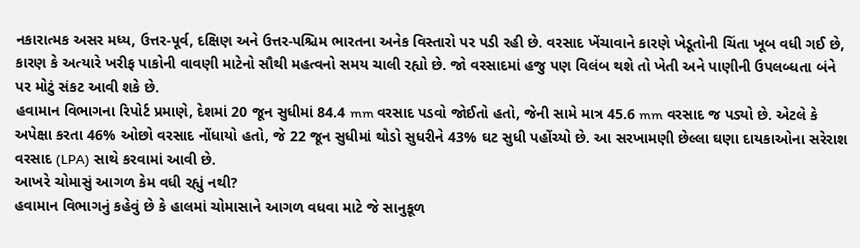નકારાત્મક અસર મધ્ય, ઉત્તર-પૂર્વ, દક્ષિણ અને ઉત્તર-પશ્ચિમ ભારતના અનેક વિસ્તારો પર પડી રહી છે. વરસાદ ખેંચાવાને કારણે ખેડૂતોની ચિંતા ખૂબ વધી ગઈ છે, કારણ કે અત્યારે ખરીફ પાકોની વાવણી માટેનો સૌથી મહત્વનો સમય ચાલી રહ્યો છે. જો વરસાદમાં હજુ પણ વિલંબ થશે તો ખેતી અને પાણીની ઉપલબ્ધતા બંને પર મોટું સંકટ આવી શકે છે.
હવામાન વિભાગના રિપોર્ટ પ્રમાણે, દેશમાં 20 જૂન સુધીમાં 84.4 mm વરસાદ પડવો જોઈતો હતો, જેની સામે માત્ર 45.6 mm વરસાદ જ પડ્યો છે. એટલે કે અપેક્ષા કરતા 46% ઓછો વરસાદ નોંધાયો હતો, જે 22 જૂન સુધીમાં થોડો સુધરીને 43% ઘટ સુધી પહોંચ્યો છે. આ સરખામણી છેલ્લા ઘણા દાયકાઓના સરેરાશ વરસાદ (LPA) સાથે કરવામાં આવી છે.
આખરે ચોમાસું આગળ કેમ વધી રહ્યું નથી?
હવામાન વિભાગનું કહેવું છે કે હાલમાં ચોમાસાને આગળ વધવા માટે જે સાનુકૂળ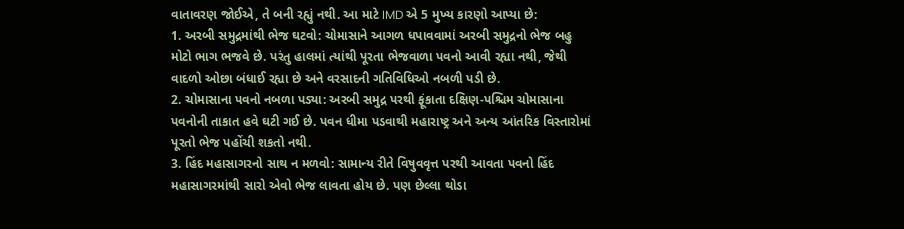વાતાવરણ જોઈએ, તે બની રહ્યું નથી. આ માટે IMD એ 5 મુખ્ય કારણો આપ્યા છે:
1. અરબી સમુદ્રમાંથી ભેજ ઘટવો: ચોમાસાને આગળ ધપાવવામાં અરબી સમુદ્રનો ભેજ બહુ મોટો ભાગ ભજવે છે. પરંતુ હાલમાં ત્યાંથી પૂરતા ભેજવાળા પવનો આવી રહ્યા નથી, જેથી વાદળો ઓછા બંધાઈ રહ્યા છે અને વરસાદની ગતિવિધિઓ નબળી પડી છે.
2. ચોમાસાના પવનો નબળા પડ્યા: અરબી સમુદ્ર પરથી ફૂંકાતા દક્ષિણ-પશ્ચિમ ચોમાસાના પવનોની તાકાત હવે ઘટી ગઈ છે. પવન ધીમા પડવાથી મહારાષ્ટ્ર અને અન્ય આંતરિક વિસ્તારોમાં પૂરતો ભેજ પહોંચી શકતો નથી.
3. હિંદ મહાસાગરનો સાથ ન મળવો: સામાન્ય રીતે વિષુવવૃત્ત પરથી આવતા પવનો હિંદ મહાસાગરમાંથી સારો એવો ભેજ લાવતા હોય છે. પણ છેલ્લા થોડા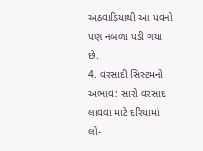અઠવાડિયાથી આ પવનો પણ નબળા પડી ગયા છે.
4. વરસાદી સિસ્ટમનો અભાવ: સારો વરસાદ લાવવા માટે દરિયામાં લો-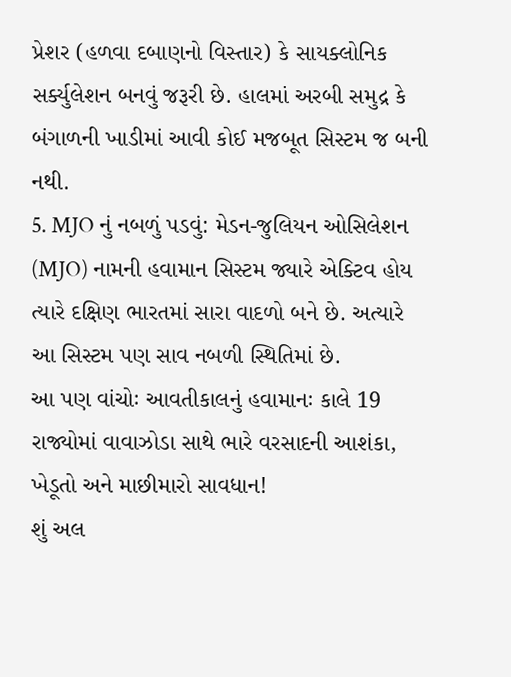પ્રેશર (હળવા દબાણનો વિસ્તાર) કે સાયક્લોનિક સર્ક્યુલેશન બનવું જરૂરી છે. હાલમાં અરબી સમુદ્ર કે બંગાળની ખાડીમાં આવી કોઈ મજબૂત સિસ્ટમ જ બની નથી.
5. MJO નું નબળું પડવું: મેડન-જુલિયન ઓસિલેશન (MJO) નામની હવામાન સિસ્ટમ જ્યારે એક્ટિવ હોય ત્યારે દક્ષિણ ભારતમાં સારા વાદળો બને છે. અત્યારે આ સિસ્ટમ પણ સાવ નબળી સ્થિતિમાં છે.
આ પણ વાંચોઃ આવતીકાલનું હવામાનઃ કાલે 19 રાજ્યોમાં વાવાઝોડા સાથે ભારે વરસાદની આશંકા, ખેડૂતો અને માછીમારો સાવધાન!
શું અલ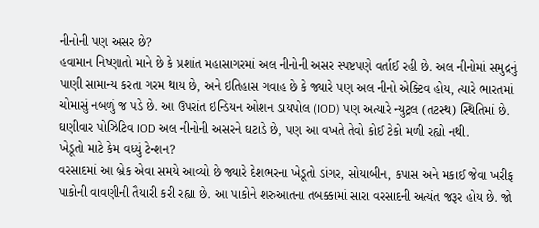નીનોની પણ અસર છે?
હવામાન નિષ્ણાતો માને છે કે પ્રશાંત મહાસાગરમાં અલ નીનોની અસર સ્પષ્ટપણે વર્તાઈ રહી છે. અલ નીનોમાં સમુદ્રનું પાણી સામાન્ય કરતા ગરમ થાય છે, અને ઇતિહાસ ગવાહ છે કે જ્યારે પણ અલ નીનો એક્ટિવ હોય, ત્યારે ભારતમાં ચોમાસું નબળું જ પડે છે. આ ઉપરાંત ઇન્ડિયન ઓશન ડાયપોલ (IOD) પણ અત્યારે ન્યુટ્રલ (તટસ્થ) સ્થિતિમાં છે. ઘણીવાર પોઝિટિવ IOD અલ નીનોની અસરને ઘટાડે છે, પણ આ વખતે તેવો કોઈ ટેકો મળી રહ્યો નથી.
ખેડૂતો માટે કેમ વધ્યું ટેન્શન?
વરસાદમાં આ બ્રેક એવા સમયે આવ્યો છે જ્યારે દેશભરના ખેડૂતો ડાંગર, સોયાબીન, કપાસ અને મકાઈ જેવા ખરીફ પાકોની વાવણીની તૈયારી કરી રહ્યા છે. આ પાકોને શરુઆતના તબક્કામાં સારા વરસાદની અત્યંત જરૂર હોય છે. જો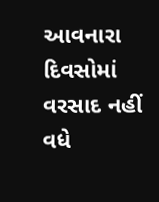આવનારા દિવસોમાં વરસાદ નહીં વધે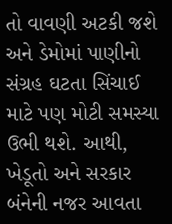તો વાવણી અટકી જશે અને ડેમોમાં પાણીનો સંગ્રહ ઘટતા સિંચાઈ માટે પણ મોટી સમસ્યા ઉભી થશે. આથી, ખેડૂતો અને સરકાર બંનેની નજર આવતા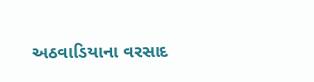અઠવાડિયાના વરસાદ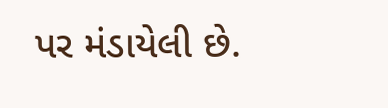પર મંડાયેલી છે.